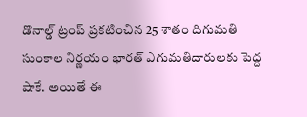డొనాల్డ్ ట్రంప్ ప్రకటించిన 25 శాతం దిగుమతి సుంకాల నిర్ణయం భారత్ ఎగుమతిదారులకు పెద్ద షాకే. అయితే ఈ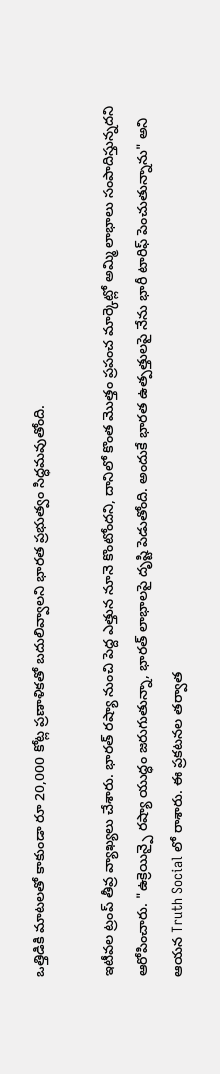ఒత్తిడికి మాటలతో కాకుండా రూ 20,000 కోట్ల ప్రణాళికతో బదులివ్వాలని భారత ప్రభుత్వం సిద్ధమవుతోంది.

ఇటీవల ట్రంప్ తీవ్ర వ్యాఖ్యలు చేశారు. భారత్ రష్యా నుంచి పెద్ద ఎత్తున నూనె కొంటోందని, దానిలో కొంత మొత్తం ప్రపంచ మార్కెట్లో అమ్మి లాభాలు సంపాదిస్తున్నదని ఆరోపించారు. "ఉక్రెయిన్పై రష్యా యుద్ధం జరుగుతున్నా, భారత్ లాభాలపై దృష్టి పెడుతోంది. అందుకే భారత ఉత్పత్తులపై నేను భారీ టారిఫ్ పెంచుతున్నాను" అని ఆయన Truth Social లో రాశారు. ఈ ప్రకటనల తర్వాత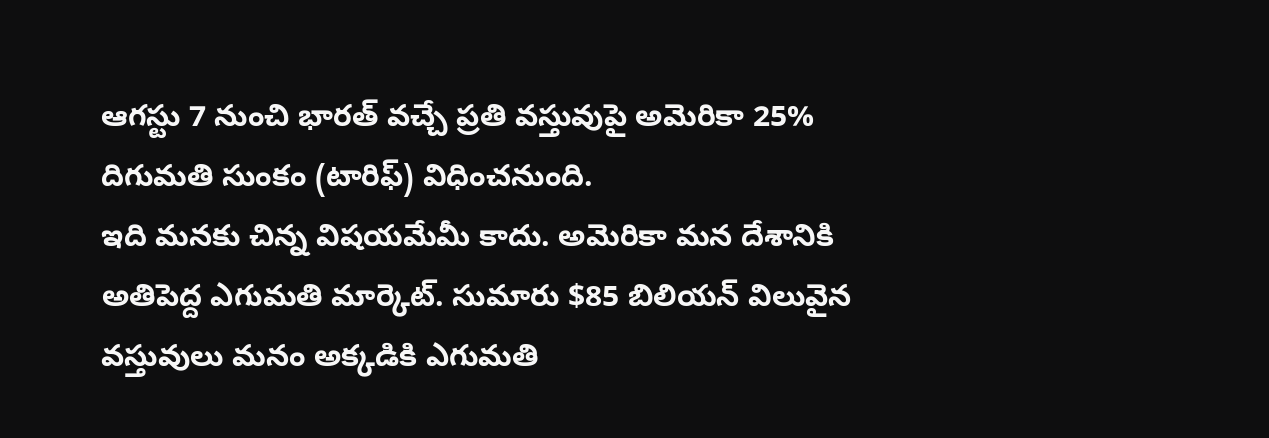ఆగస్టు 7 నుంచి భారత్ వచ్చే ప్రతి వస్తువుపై అమెరికా 25% దిగుమతి సుంకం (టారిఫ్) విధించనుంది.
ఇది మనకు చిన్న విషయమేమీ కాదు. అమెరికా మన దేశానికి అతిపెద్ద ఎగుమతి మార్కెట్. సుమారు $85 బిలియన్ విలువైన వస్తువులు మనం అక్కడికి ఎగుమతి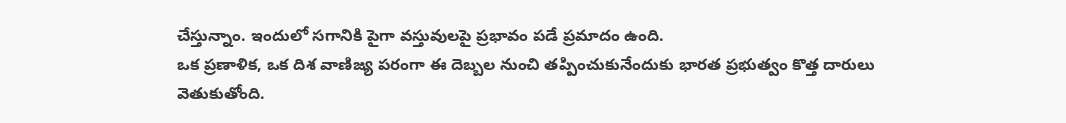చేస్తున్నాం. ఇందులో సగానికి పైగా వస్తువులపై ప్రభావం పడే ప్రమాదం ఉంది.
ఒక ప్రణాళిక, ఒక దిశ వాణిజ్య పరంగా ఈ దెబ్బల నుంచి తప్పించుకునేందుకు భారత ప్రభుత్వం కొత్త దారులు వెతుకుతోంది.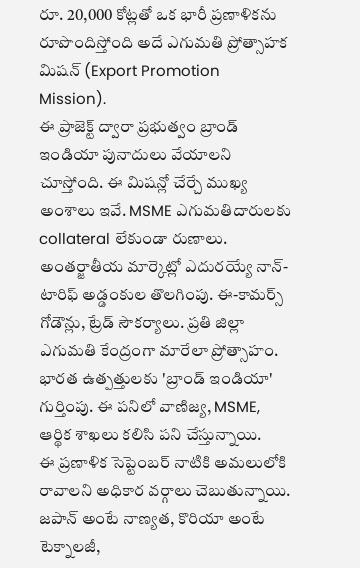రూ. 20,000 కోట్లతో ఒక భారీ ప్రణాళికను రూపొందిస్తోంది అదే ఎగుమతి ప్రోత్సాహక మిషన్ (Export Promotion Mission).
ఈ ప్రాజెక్ట్ ద్వారా ప్రభుత్వం బ్రాండ్ ఇండియా పునాదులు వేయాలని చూస్తోంది. ఈ మిషన్లో చేర్చే ముఖ్య అంశాలు ఇవే. MSME ఎగుమతిదారులకు collateral లేకుండా రుణాలు. అంతర్జాతీయ మార్కెట్లో ఎదురయ్యే నాన్-టారిఫ్ అడ్డంకుల తొలగింపు. ఈ-కామర్స్ గోడౌన్లు, ట్రేడ్ సౌకర్యాలు. ప్రతి జిల్లా ఎగుమతి కేంద్రంగా మారేలా ప్రోత్సాహం. భారత ఉత్పత్తులకు 'బ్రాండ్ ఇండియా' గుర్తింపు. ఈ పనిలో వాణిజ్య, MSME, ఆర్థిక శాఖలు కలిసి పని చేస్తున్నాయి.
ఈ ప్రణాళిక సెప్టెంబర్ నాటికి అమలులోకి రావాలని అధికార వర్గాలు చెబుతున్నాయి.
జపాన్ అంటే నాణ్యత, కొరియా అంటే టెక్నాలజీ,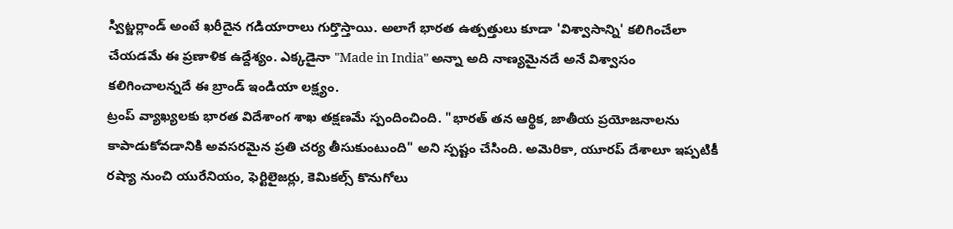స్విట్జర్లాండ్ అంటే ఖరీదైన గడియారాలు గుర్తొస్తాయి. అలాగే భారత ఉత్పత్తులు కూడా 'విశ్వాసాన్ని' కలిగించేలా చేయడమే ఈ ప్రణాళిక ఉద్దేశ్యం. ఎక్కడైనా "Made in India" అన్నా అది నాణ్యమైనదే అనే విశ్వాసం కలిగించాలన్నదే ఈ బ్రాండ్ ఇండియా లక్ష్యం.
ట్రంప్ వ్యాఖ్యలకు భారత విదేశాంగ శాఖ తక్షణమే స్పందించింది. "భారత్ తన ఆర్థిక, జాతీయ ప్రయోజనాలను కాపాడుకోవడానికి అవసరమైన ప్రతి చర్య తీసుకుంటుంది" అని స్పష్టం చేసింది. అమెరికా, యూరప్ దేశాలూ ఇప్పటికీ రష్యా నుంచి యురేనియం, ఫెర్టిలైజర్లు, కెమికల్స్ కొనుగోలు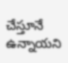చేస్తూనే ఉన్నాయని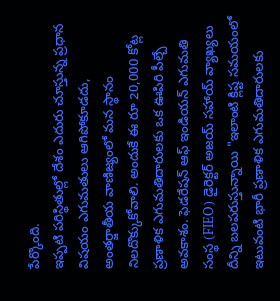పేర్కొంది.
ఇప్పటి పరిస్థితుల్లో దేశం ఎదురు చూస్తున్న ప్రధాన విషయం ఎగుమతులు ఆగిపోకూడదు,
అంతర్జాతీయ వాణిజ్యంలో మన స్థానం నిలదొక్కుకోవాలి. అందుకే ఈ రూ 20,000 కోట్ల ప్రణాళిక ఎగుమతిదారులకు ఒక ఊపిరి పీల్చే అవకాశం. ఫెడరేషన్ ఆఫ్ ఇండియన్ ఎగుమతి సంస్థ (FIEO) డైరెక్టర్ అజయ్ సహాయ్ వ్యాఖ్యలు దీన్ని బలపరుస్తున్నాయి "ఇలాంటి క్లిష్ట సమయంలో ఇటువంటి భారీ ప్రణాళిక ఎగుమతిదారులకు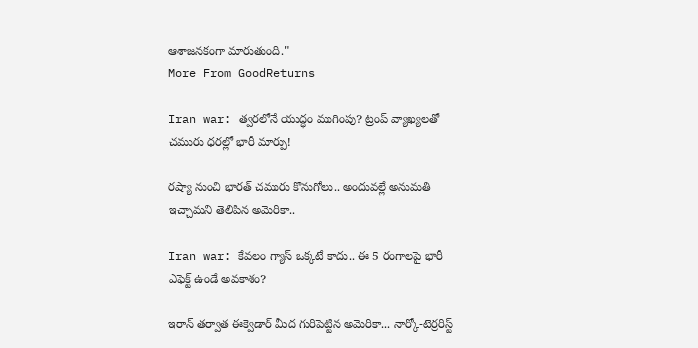ఆశాజనకంగా మారుతుంది."
More From GoodReturns

Iran war: త్వరలోనే యుద్ధం ముగింపు? ట్రంప్ వ్యాఖ్యలతో చమురు ధరల్లో భారీ మార్పు!

రష్యా నుంచి భారత్ చమురు కొనుగోలు.. అందువల్లే అనుమతి ఇచ్చామని తెలిపిన అమెరికా..

Iran war: కేవలం గ్యాస్ ఒక్కటే కాదు.. ఈ 5 రంగాలపై భారీ ఎఫెక్ట్ ఉండే అవకాశం?

ఇరాన్ తర్వాత ఈక్వెడార్ మీద గురిపెట్టిన అమెరికా... నార్కో-టెర్రరిస్ట్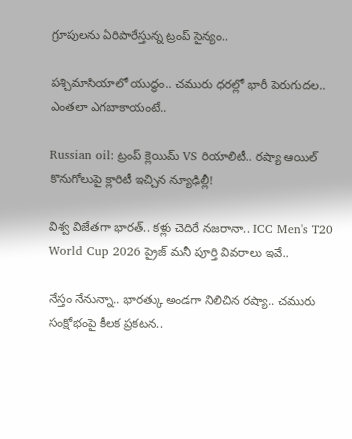గ్రూపులను ఏరిపారేస్తున్న ట్రంప్ సైన్యం..

పశ్చిమాసియాలో యుద్ధం.. చమురు ధరల్లో భారీ పెరుగుదల.. ఎంతలా ఎగబాకాయంటే..

Russian oil: ట్రంప్ క్లెయిమ్ VS రియాలిటీ.. రష్యా ఆయిల్ కొనుగోలుపై క్లారిటీ ఇచ్చిన న్యూఢిల్లీ!

విశ్వ విజేతగా భారత్.. కళ్లు చెదిరే నజరానా.. ICC Men's T20 World Cup 2026 ప్రైజ్ మనీ పూర్తి వివరాలు ఇవే..

నేస్తం నేనున్నా.. భారత్కు అండగా నిలిచిన రష్యా.. చమురు సంక్షోభంపై కీలక ప్రకటన..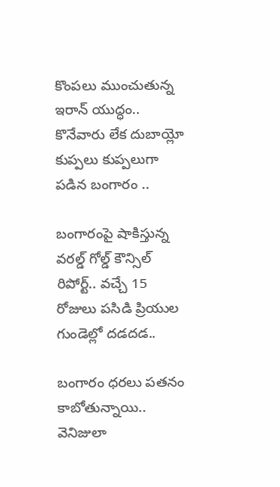కొంపలు ముంచుతున్న ఇరాన్ యుద్ధం.. కొనేవారు లేక దుబాయ్లో కుప్పలు కుప్పలుగా పడిన బంగారం ..

బంగారంపై షాకిస్తున్న వరల్డ్ గోల్డ్ కౌన్సిల్ రిపోర్ట్.. వచ్చే 15 రోజులు పసిడి ప్రియుల గుండెల్లో దడదడ..

బంగారం ధరలు పతనం కాబోతున్నాయి.. వెనిజులా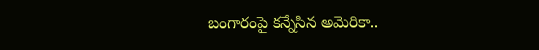బంగారంపై కన్నేసిన అమెరికా..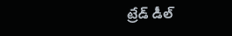ట్రేడ్ డీల్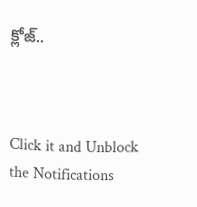క్లోజ్..



Click it and Unblock the Notifications